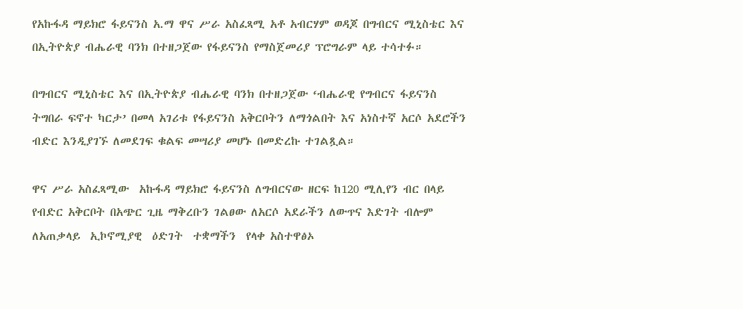የአኩፋዳ ማይክሮ ፋይናንስ አ.ማ ዋና ሥራ አስፈጻሚ አቶ አብርሃም ወዳጆ በግብርና ሚኒስቴር እና በኢትዮጵያ ብሔራዊ ባንክ በተዘጋጀው የፋይናንስ የማስጀመሪያ ፕሮግራም ላይ ተሳተፉ።

በግብርና ሚኒስቴር እና በኢትዮጵያ ብሔራዊ ባንክ በተዘጋጀው ‘ብሔራዊ የግብርና ፋይናንስ ትግበራ ፍኖተ ካርታ’ በመላ አገሪቱ የፋይናንስ አቅርቦትን ለማጎልበት እና አነስተኛ አርሶ አደሮችን ብድር እንዲያገኙ ለመደገፍ ቁልፍ መሣሪያ መሆኑ በመድረኩ ተገልጿል።

ዋና ሥራ አስፈጻሚው  አኩፋዳ ማይክሮ ፋይናንስ ለግብርናው ዘርፍ ከ120 ሚሊየን ብር በላይ የብድር አቅርቦት በአጭር ጊዜ ማቅረቡን ገልፀው ለአርሶ አደራችን ለውጥና እድገት ብሎም  ለአጠቃላይ  ኢኮኖሚያዊ  ዕድገት  ተቋማችን  የላቀ አስተዋፅኦ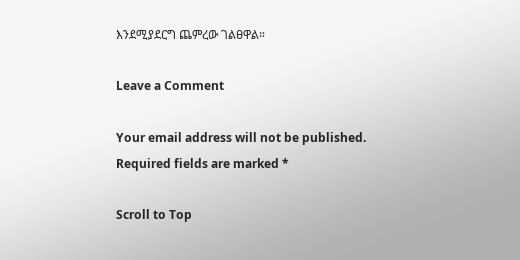እንደሚያደርግ ጨምረው ገልፀዋል።

Leave a Comment

Your email address will not be published. Required fields are marked *

Scroll to Top